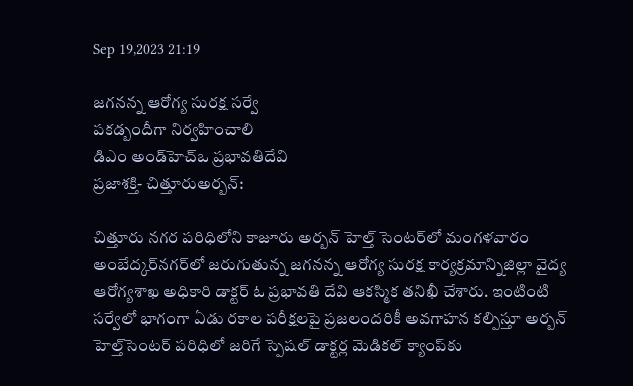Sep 19,2023 21:19

జగనన్న ఆరోగ్య సురక్ష సర్వే
పకడ్బందీగా నిర్వహించాలి
డిఎం అండ్‌హెచ్‌ఒ ప్రభావతిదేవి
ప్రజాశక్తి- చిత్తూరుఅర్బన్‌:

చిత్తూరు నగర పరిధిలోని కాజూరు అర్బన్‌ హెల్త్‌ సెంటర్‌లో మంగళవారం అంబేద్కర్‌నగర్‌లో జరుగుతున్న జగనన్న ఆరోగ్య సురక్ష కార్యక్రమాన్నిజిల్లా వైద్య ఆరోగ్యశాఖ అధికారి డాక్టర్‌ ఓ ప్రభావతి దేవి ఆకస్మిక తనిఖీ చేశారు. ఇంటింటి సర్వేలో భాగంగా ఏడు రకాల పరీక్షలపై ప్రజలందరికీ అవగాహన కల్పిస్తూ అర్బన్‌ హెల్త్‌సెంటర్‌ పరిధిలో జరిగే స్పెషల్‌ డాక్టర్ల మెడికల్‌ క్యాంప్‌కు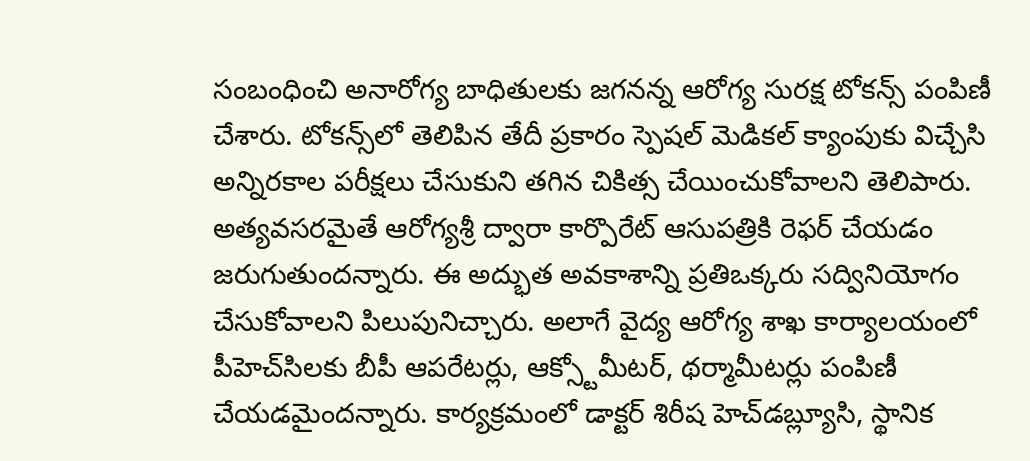సంబంధించి అనారోగ్య బాధితులకు జగనన్న ఆరోగ్య సురక్ష టోకన్స్‌ పంపిణీ చేశారు. టోకన్స్‌లో తెలిపిన తేదీ ప్రకారం స్పెషల్‌ మెడికల్‌ క్యాంపుకు విచ్చేసి అన్నిరకాల పరీక్షలు చేసుకుని తగిన చికిత్స చేయించుకోవాలని తెలిపారు. అత్యవసరమైతే ఆరోగ్యశ్రీ ద్వారా కార్పొరేట్‌ ఆసుపత్రికి రెఫర్‌ చేయడం జరుగుతుందన్నారు. ఈ అద్భుత అవకాశాన్ని ప్రతిఒక్కరు సద్వినియోగం చేసుకోవాలని పిలుపునిచ్చారు. అలాగే వైద్య ఆరోగ్య శాఖ కార్యాలయంలో పీహెచ్‌సిలకు బీపీ ఆపరేటర్లు, ఆక్స్టోమీటర్‌, థర్మామీటర్లు పంపిణీ చేయడమైందన్నారు. కార్యక్రమంలో డాక్టర్‌ శిరీష హెచ్‌డబ్ల్యూసి, స్థానిక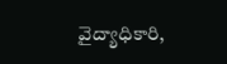వైద్యాధికారి,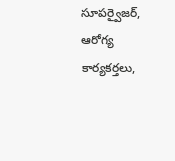సూపర్వైజర్‌, ఆరోగ్య కార్యకర్తలు,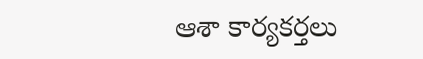ఆశా కార్యకర్తలు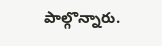పాల్గొన్నారు.